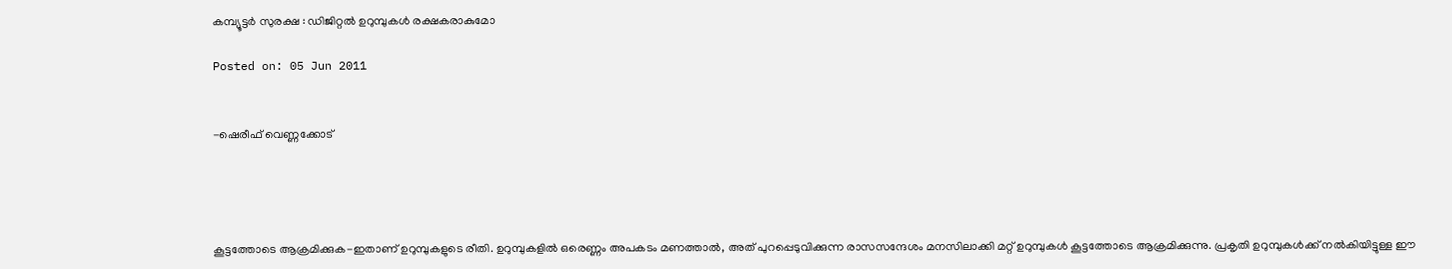കമ്പ്യൂട്ടര്‍ സുരക്ഷ : ഡിജിറ്റല്‍ ഉറുമ്പുകള്‍ രക്ഷകരാകുമോ

Posted on: 05 Jun 2011


-ഷെരീഫ് വെണ്ണക്കോട്‌




കൂട്ടത്തോടെ ആക്രമിക്കുക-ഇതാണ് ഉറുമ്പുകളുടെ രീതി. ഉറുമ്പുകളില്‍ ഒരെണ്ണം അപകടം മണത്താല്‍, അത് പുറപ്പെടുവിക്കുന്ന രാസസന്ദേശം മനസിലാക്കി മറ്റ് ഉറുമ്പുകള്‍ കൂട്ടത്തോടെ ആക്രമിക്കുന്നു. പ്രകൃതി ഉറുമ്പുകള്‍ക്ക് നല്‍കിയിട്ടുള്ള ഈ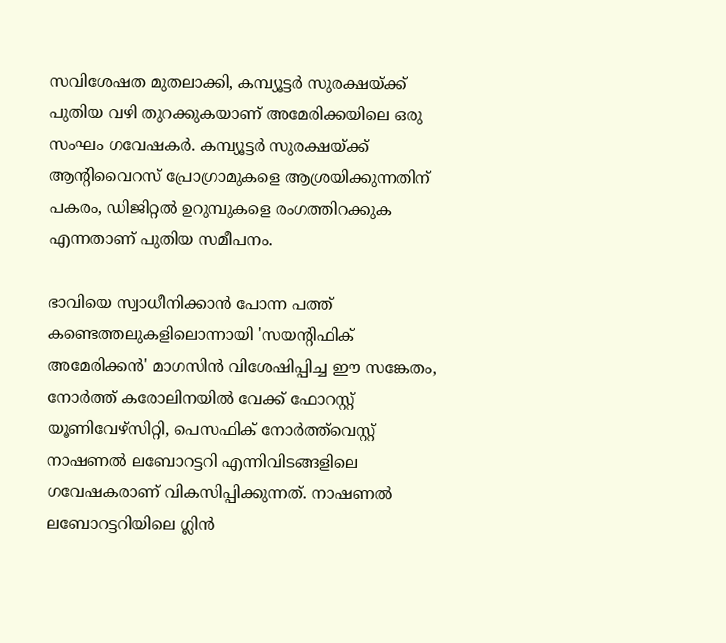സവിശേഷത മുതലാക്കി, കമ്പ്യൂട്ടര്‍ സുരക്ഷയ്ക്ക് പുതിയ വഴി തുറക്കുകയാണ് അമേരിക്കയിലെ ഒരു സംഘം ഗവേഷകര്‍. കമ്പ്യൂട്ടര്‍ സുരക്ഷയ്ക്ക് ആന്റിവൈറസ് പ്രോഗ്രാമുകളെ ആശ്രയിക്കുന്നതിന് പകരം, ഡിജിറ്റല്‍ ഉറുമ്പുകളെ രംഗത്തിറക്കുക എന്നതാണ് പുതിയ സമീപനം.

ഭാവിയെ സ്വാധീനിക്കാന്‍ പോന്ന പത്ത് കണ്ടെത്തലുകളിലൊന്നായി 'സയന്റിഫിക് അമേരിക്കന്‍' മാഗസിന്‍ വിശേഷിപ്പിച്ച ഈ സങ്കേതം, നോര്‍ത്ത് കരോലിനയില്‍ വേക്ക് ഫോറസ്റ്റ് യൂണിവേഴ്‌സിറ്റി, പെസഫിക് നോര്‍ത്ത്‌വെസ്റ്റ് നാഷണല്‍ ലബോറട്ടറി എന്നിവിടങ്ങളിലെ ഗവേഷകരാണ് വികസിപ്പിക്കുന്നത്. നാഷണല്‍ ലബോറട്ടറിയിലെ ഗ്ലിന്‍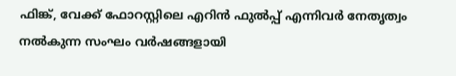ഫിങ്ക്, വേക്ക് ഫോറസ്റ്റിലെ എറിന്‍ ഫുല്‍പ്പ് എന്നിവര്‍ നേതൃത്വം നല്‍കുന്ന സംഘം വര്‍ഷങ്ങളായി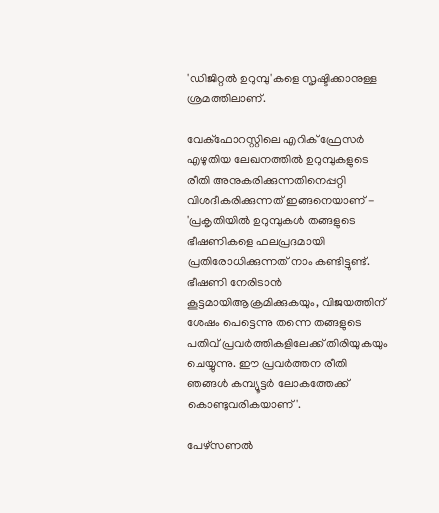'ഡിജിറ്റല്‍ ഉറുമ്പു'കളെ സൃഷ്ടിക്കാനുള്ള ശ്രമത്തിലാണ്.

വേക്‌ഫോറസ്റ്റിലെ എറിക് ഫ്രേസര്‍ എഴുതിയ ലേഖനത്തില്‍ ഉറുമ്പുകളുടെ രീതി അനുകരിക്കുന്നതിനെപ്പറ്റി വിശദീകരിക്കുന്നത് ഇങ്ങനെയാണ് - 'പ്രകൃതിയില്‍ ഉറുമ്പുകള്‍ തങ്ങളുടെ ഭീഷണികളെ ഫലപ്രദമായി പ്രതിരോധിക്കുന്നത് നാം കണ്ടിട്ടുണ്ട്. ഭീഷണി നേരിടാന്‍ കൂട്ടമായിആക്രമിക്കുകയും, വിജയത്തിന് ശേഷം പെട്ടെന്നു തന്നെ തങ്ങളുടെ പതിവ് പ്രവര്‍ത്തികളിലേക്ക് തിരിയുകയും ചെയ്യുന്നു. ഈ പ്രവര്‍ത്തന രീതി ഞങ്ങള്‍ കമ്പ്യൂട്ടര്‍ ലോകത്തേക്ക് കൊണ്ടുവരികയാണ്'.

പേഴ്‌സണല്‍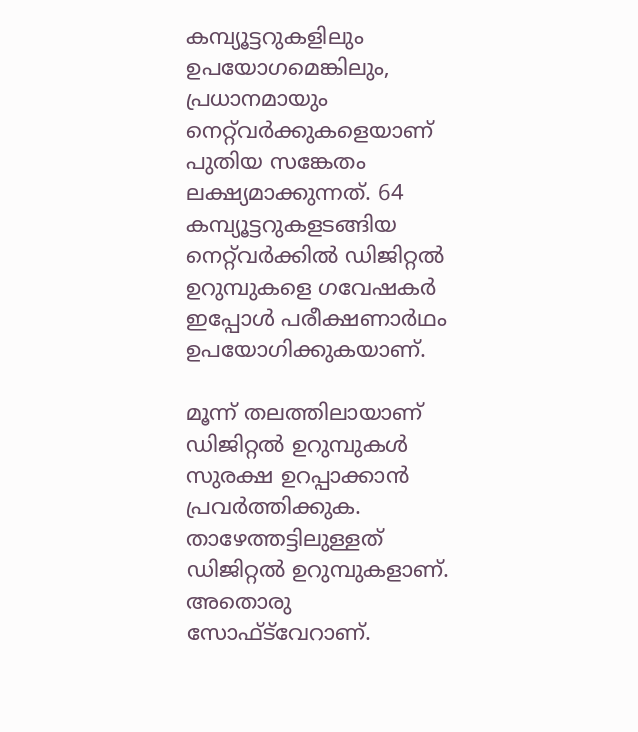കമ്പ്യൂട്ടറുകളിലും ഉപയോഗമെങ്കിലും, പ്രധാനമായും നെറ്റ്‌വര്‍ക്കുകളെയാണ് പുതിയ സങ്കേതം ലക്ഷ്യമാക്കുന്നത്. 64 കമ്പ്യൂട്ടറുകളടങ്ങിയ നെറ്റ്‌വര്‍ക്കില്‍ ഡിജിറ്റല്‍ ഉറുമ്പുകളെ ഗവേഷകര്‍ ഇപ്പോള്‍ പരീക്ഷണാര്‍ഥം ഉപയോഗിക്കുകയാണ്.

മൂന്ന് തലത്തിലായാണ് ഡിജിറ്റല്‍ ഉറുമ്പുകള്‍ സുരക്ഷ ഉറപ്പാക്കാന്‍ പ്രവര്‍ത്തിക്കുക. താഴേത്തട്ടിലുള്ളത് ഡിജിറ്റല്‍ ഉറുമ്പുകളാണ്. അതൊരു സോഫ്ട്‌വേറാണ്.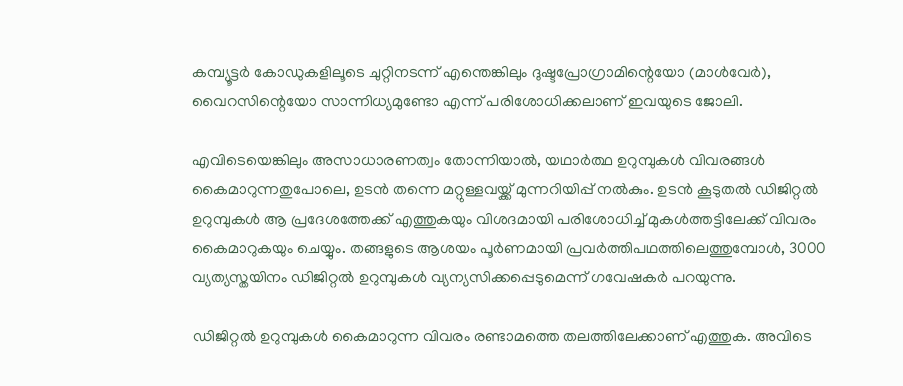കമ്പ്യൂട്ടര്‍ കോഡുകളിലൂടെ ചുറ്റിനടന്ന് എന്തെങ്കിലും ദുഷ്ടപ്രോഗ്രാമിന്റെയോ (മാള്‍വേര്‍), വൈറസിന്റെയോ സാന്നിധ്യമുണ്ടോ എന്ന് പരിശോധിക്കലാണ് ഇവയുടെ ജോലി.

എവിടെയെങ്കിലും അസാധാരണത്വം തോന്നിയാല്‍, യഥാര്‍ത്ഥ ഉറുമ്പുകള്‍ വിവരങ്ങള്‍ കൈമാറുന്നതുപോലെ, ഉടന്‍ തന്നെ മറ്റുള്ളവയ്ക്ക് മുന്നറിയിപ്പ് നല്‍കും. ഉടന്‍ കൂടുതല്‍ ഡിജിറ്റല്‍ ഉറുമ്പുകള്‍ ആ പ്രദേശത്തേക്ക് എത്തുകയും വിശദമായി പരിശോധിച്ച് മുകള്‍ത്തട്ടിലേക്ക് വിവരം കൈമാറുകയും ചെയ്യും. തങ്ങളുടെ ആശയം പൂര്‍ണമായി പ്രവര്‍ത്തിപഥത്തിലെത്തുമ്പോള്‍, 3000 വ്യത്യസ്തയിനം ഡിജിറ്റല്‍ ഉറുമ്പുകള്‍ വ്യന്യസിക്കപ്പെടുമെന്ന് ഗവേഷകര്‍ പറയുന്നു.

ഡിജിറ്റല്‍ ഉറുമ്പുകള്‍ കൈമാറുന്ന വിവരം രണ്ടാമത്തെ തലത്തിലേക്കാണ് എത്തുക. അവിടെ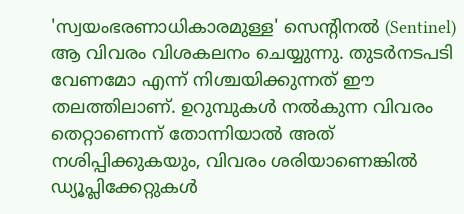'സ്വയംഭരണാധികാരമുള്ള' സെന്റിനല്‍ (Sentinel) ആ വിവരം വിശകലനം ചെയ്യുന്നു. തുടര്‍നടപടി വേണമോ എന്ന് നിശ്ചയിക്കുന്നത് ഈ തലത്തിലാണ്. ഉറുമ്പുകള്‍ നല്‍കുന്ന വിവരം തെറ്റാണെന്ന് തോന്നിയാല്‍ അത് നശിപ്പിക്കുകയും, വിവരം ശരിയാണെങ്കില്‍ ഡ്യൂപ്ലിക്കേറ്റുകള്‍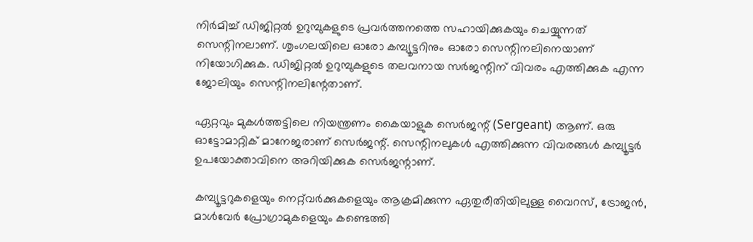നിര്‍മിച്ച് ഡിജിറ്റല്‍ ഉറുമ്പുകളുടെ പ്രവര്‍ത്തനത്തെ സഹായിക്കുകയും ചെയ്യുന്നത് സെന്റിനലാണ്. ശൃംഗലയിലെ ഓരോ കമ്പ്യൂട്ടറിനും ഓരോ സെന്റിനലിനെയാണ് നിയോഗിക്കുക. ഡിജിറ്റല്‍ ഉറുമ്പുകളുടെ തലവനായ സര്‍ജന്റിന് വിവരം എത്തിക്കുക എന്ന ജോലിയും സെന്റിനലിന്റേതാണ്.

ഏറ്റവും മുകള്‍ത്തട്ടിലെ നിയന്ത്രണം കൈയാളുക സെര്‍ജന്റ് (Sergeant) ആണ്. ഒരു ഓട്ടോമാറ്റിക് മാനേജരാണ് സെര്‍ജന്റ്. സെന്റിനലുകള്‍ എത്തിക്കുന്ന വിവരങ്ങള്‍ കമ്പ്യൂട്ടര്‍ ഉപയോക്താവിനെ അറിയിക്കുക സെര്‍ജന്റാണ്.

കമ്പ്യൂട്ടറുകളെയും നെറ്റ്‌വര്‍ക്കുകളെയും ആക്രമിക്കുന്ന ഏതുരീതിയിലുള്ള വൈറസ്, ട്രോജന്‍, മാള്‍വേര്‍ പ്രോഗ്രാമുകളെയും കണ്ടെത്തി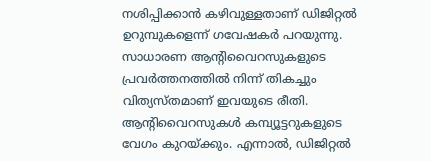നശിപ്പിക്കാന്‍ കഴിവുള്ളതാണ് ഡിജിറ്റല്‍ ഉറുമ്പുകളെന്ന് ഗവേഷകര്‍ പറയുന്നു. സാധാരണ ആന്റിവൈറസുകളുടെ പ്രവര്‍ത്തനത്തില്‍ നിന്ന് തികച്ചും വിത്യസ്തമാണ് ഇവയുടെ രീതി. ആന്റിവൈറസുകള്‍ കമ്പ്യൂട്ടറുകളുടെ വേഗം കുറയ്ക്കും. എന്നാല്‍, ഡിജിറ്റല്‍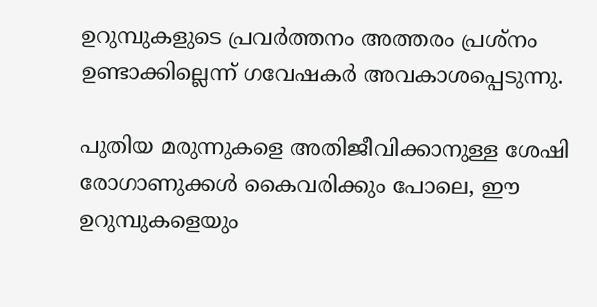ഉറുമ്പുകളുടെ പ്രവര്‍ത്തനം അത്തരം പ്രശ്‌നം ഉണ്ടാക്കില്ലെന്ന് ഗവേഷകര്‍ അവകാശപ്പെടുന്നു.

പുതിയ മരുന്നുകളെ അതിജീവിക്കാനുള്ള ശേഷി രോഗാണുക്കള്‍ കൈവരിക്കും പോലെ, ഈ ഉറുമ്പുകളെയും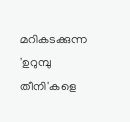മറികടക്കുന്ന 'ഉറുമ്പു തീനി'കളെ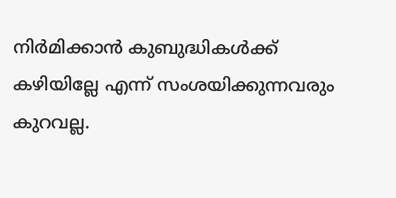നിര്‍മിക്കാന്‍ കുബുദ്ധികള്‍ക്ക് കഴിയില്ലേ എന്ന് സംശയിക്കുന്നവരും കുറവല്ല.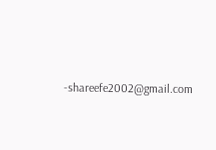-shareefe2002@gmail.com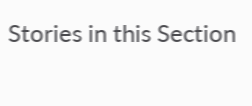Stories in this Section